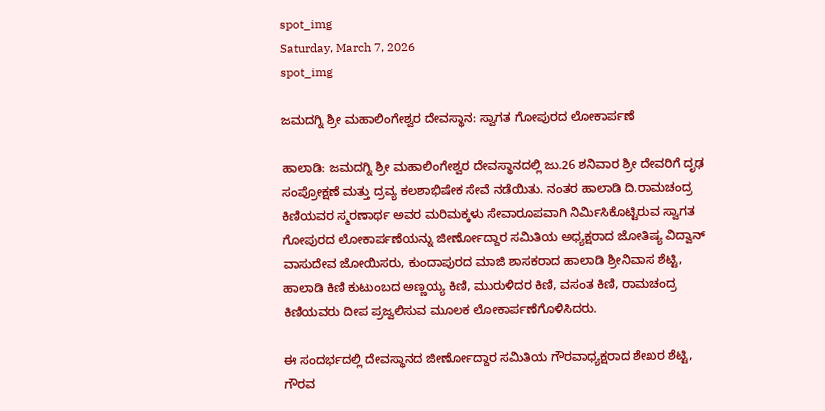spot_img
Saturday, March 7, 2026
spot_img

ಜಮದಗ್ನಿ ಶ್ರೀ ಮಹಾಲಿಂಗೇಶ್ವರ ದೇವಸ್ಥಾನ: ಸ್ವಾಗತ ಗೋಪುರದ ಲೋಕಾರ್ಪಣೆ

ಹಾಲಾಡಿ: ಜಮದಗ್ನಿ ಶ್ರೀ ಮಹಾಲಿಂಗೇಶ್ವರ ದೇವಸ್ಥಾನದಲ್ಲಿ ಜು.26 ಶನಿವಾರ ಶ್ರೀ ದೇವರಿಗೆ ದೃಢ ಸಂಪ್ರೋಕ್ಷಣೆ ಮತ್ತು ದ್ರವ್ಯ ಕಲಶಾಭಿಷೇಕ ಸೇವೆ ನಡೆಯಿತು. ನಂತರ ಹಾಲಾಡಿ ದಿ.ರಾಮಚಂದ್ರ ಕಿಣಿಯವರ ಸ್ಮರಣಾರ್ಥ ಅವರ ಮರಿಮಕ್ಕಳು ಸೇವಾರೂಪವಾಗಿ ನಿರ್ಮಿಸಿಕೊಟ್ಟಿರುವ ಸ್ವಾಗತ ಗೋಪುರದ ಲೋಕಾರ್ಪಣೆಯನ್ನು ಜೀರ್ಣೋದ್ದಾರ ಸಮಿತಿಯ ಅಧ್ಯಕ್ಷರಾದ ಜೋತಿಷ್ಯ ವಿದ್ವಾನ್ ವಾಸುದೇವ ಜೋಯಿಸರು, ಕುಂದಾಪುರದ ಮಾಜಿ ಶಾಸಕರಾದ ಹಾಲಾಡಿ ಶ್ರೀನಿವಾಸ ಶೆಟ್ಟಿ, ಹಾಲಾಡಿ ಕಿಣಿ ಕುಟುಂಬದ ಅಣ್ಣಯ್ಯ ಕಿಣಿ, ಮುರುಳಿದರ ಕಿಣಿ, ವಸಂತ ಕಿಣಿ, ರಾಮಚಂದ್ರ ಕಿಣಿಯವರು ದೀಪ ಪ್ರಜ್ವಲಿಸುವ ಮೂಲಕ ಲೋಕಾರ್ಪಣೆಗೊಳಿಸಿದರು.

ಈ ಸಂದರ್ಭದಲ್ಲಿ ದೇವಸ್ಥಾನದ ಜೀರ್ಣೋದ್ದಾರ ಸಮಿತಿಯ ಗೌರವಾಧ್ಯಕ್ಷರಾದ ಶೇಖರ ಶೆಟ್ಟಿ, ಗೌರವ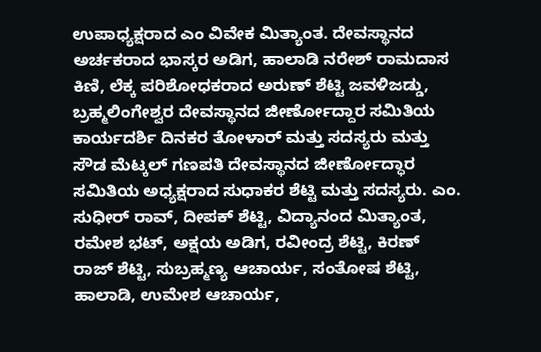ಉಪಾಧ್ಯಕ್ಷರಾದ ಎಂ ವಿವೇಕ ಮಿತ್ಯಾಂತ. ದೇವಸ್ಥಾನದ ಅರ್ಚಕರಾದ ಭಾಸ್ಕರ ಅಡಿಗ, ಹಾಲಾಡಿ ನರೇಶ್ ರಾಮದಾಸ ಕಿಣಿ, ಲೆಕ್ಕ ಪರಿಶೋಧಕರಾದ ಅರುಣ್ ಶೆಟ್ಟಿ ಜವಳಿಜಡ್ಡು, ಬ್ರಹ್ಮಲಿಂಗೇಶ್ವರ ದೇವಸ್ಥಾನದ ಜೀರ್ಣೋದ್ದಾರ ಸಮಿತಿಯ ಕಾರ್ಯದರ್ಶಿ ದಿನಕರ ತೋಳಾರ್ ಮತ್ತು ಸದಸ್ಯರು ಮತ್ತು ಸೌಡ ಮೆಟ್ಕಲ್ ಗಣಪತಿ ದೇವಸ್ಥಾನದ ಜೀರ್ಣೋದ್ಧಾರ ಸಮಿತಿಯ ಅಧ್ಯಕ್ಷರಾದ ಸುಧಾಕರ ಶೆಟ್ಟಿ ಮತ್ತು ಸದಸ್ಯರು. ಎಂ. ಸುಧೀರ್ ರಾವ್, ದೀಪಕ್ ಶೆಟ್ಟಿ, ವಿದ್ಯಾನಂದ ಮಿತ್ಯಾಂತ, ರಮೇಶ ಭಟ್, ಅಕ್ಷಯ ಅಡಿಗ, ರವೀಂದ್ರ ಶೆಟ್ಟಿ, ಕಿರಣ್ ರಾಜ್ ಶೆಟ್ಟಿ, ಸುಬ್ರಹ್ಮಣ್ಯ ಆಚಾರ್ಯ, ಸಂತೋಷ ಶೆಟ್ಟಿ, ಹಾಲಾಡಿ, ಉಮೇಶ ಆಚಾರ್ಯ,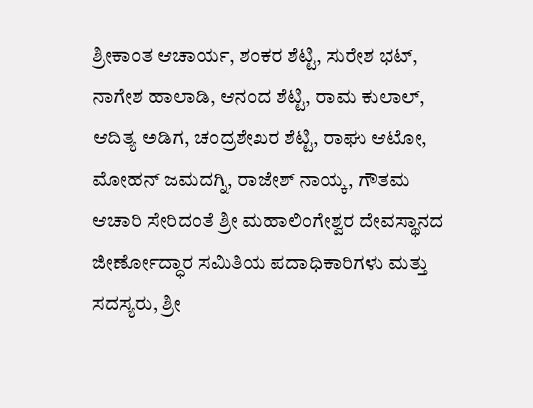ಶ್ರೀಕಾಂತ ಆಚಾರ್ಯ, ಶಂಕರ ಶೆಟ್ಟಿ, ಸುರೇಶ ಭಟ್, ನಾಗೇಶ ಹಾಲಾಡಿ, ಆನಂದ ಶೆಟ್ಟಿ, ರಾಮ ಕುಲಾಲ್, ಆದಿತ್ಯ ಅಡಿಗ, ಚಂದ್ರಶೇಖರ ಶೆಟ್ಟಿ, ರಾಘು ಆಟೋ, ಮೋಹನ್ ಜಮದಗ್ನಿ, ರಾಜೇಶ್ ನಾಯ್ಕ, ಗೌತಮ ಆಚಾರಿ ಸೇರಿದಂತೆ ಶ್ರೀ ಮಹಾಲಿಂಗೇಶ್ವರ ದೇವಸ್ಥಾನದ ಜೀರ್ಣೋದ್ಧಾರ ಸಮಿತಿಯ ಪದಾಧಿಕಾರಿಗಳು ಮತ್ತು ಸದಸ್ಯರು, ಶ್ರೀ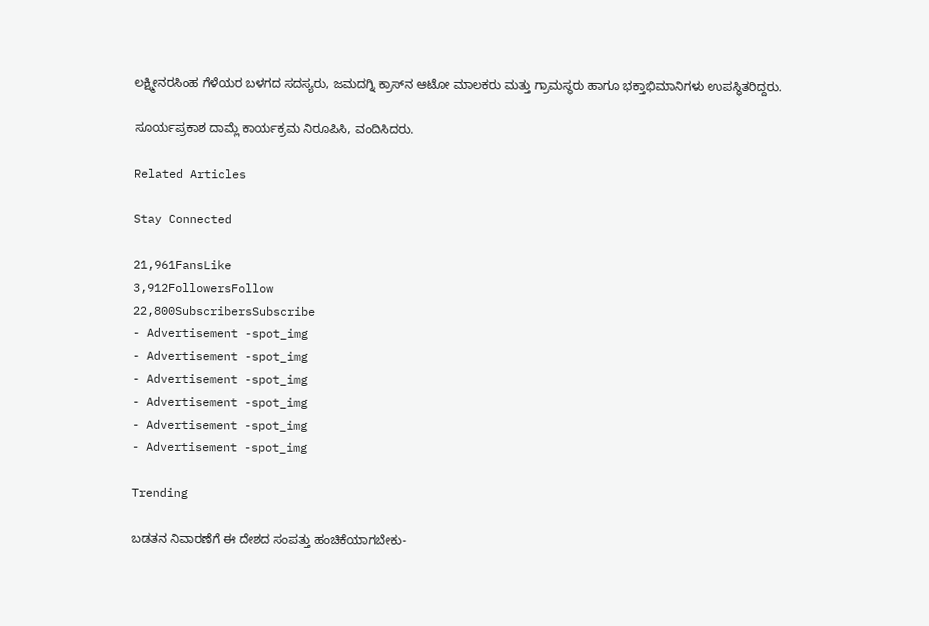ಲಕ್ಷ್ಮೀನರಸಿಂಹ ಗೆಳೆಯರ ಬಳಗದ ಸದಸ್ಯರು, ಜಮದಗ್ನಿ ಕ್ರಾಸ್‌ನ ಆಟೋ ಮಾಲಕರು ಮತ್ತು ಗ್ರಾಮಸ್ಥರು ಹಾಗೂ ಭಕ್ತಾಭಿಮಾನಿಗಳು ಉಪಸ್ಥಿತರಿದ್ದರು.

ಸೂರ್ಯಪ್ರಕಾಶ ದಾಮ್ಲೆ ಕಾರ್ಯಕ್ರಮ ನಿರೂಪಿಸಿ, ವಂದಿಸಿದರು.

Related Articles

Stay Connected

21,961FansLike
3,912FollowersFollow
22,800SubscribersSubscribe
- Advertisement -spot_img
- Advertisement -spot_img
- Advertisement -spot_img
- Advertisement -spot_img
- Advertisement -spot_img
- Advertisement -spot_img

Trending

ಬಡತನ ನಿವಾರಣೆಗೆ ಈ ದೇಶದ ಸಂಪತ್ತು ಹಂಚಿಕೆಯಾಗಬೇಕು-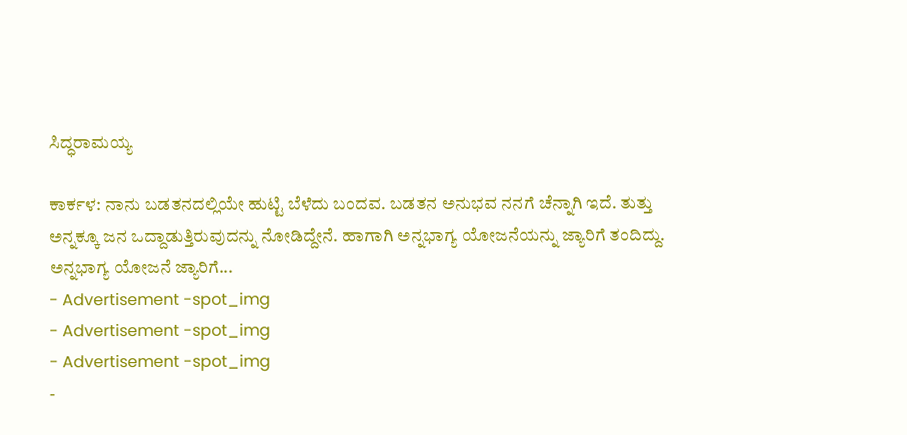ಸಿದ್ಧರಾಮಯ್ಯ

ಕಾರ್ಕಳ: ನಾನು ಬಡತನದಲ್ಲಿಯೇ ಹುಟ್ಟಿ ಬೆಳೆದು ಬಂದವ. ಬಡತನ ಅನುಭವ ನನಗೆ ಚೆನ್ನಾಗಿ ಇದೆ. ತುತ್ತು ಅನ್ನಕ್ಕೂ ಜನ ಒದ್ದಾಡುತ್ತಿರುವುದನ್ನು ನೋಡಿದ್ದೇನೆ. ಹಾಗಾಗಿ ಅನ್ನಭಾಗ್ಯ ಯೋಜನೆಯನ್ನು ಜ್ಯಾರಿಗೆ ತಂದಿದ್ದು. ಅನ್ನಭಾಗ್ಯ ಯೋಜನೆ ಜ್ಯಾರಿಗೆ...
- Advertisement -spot_img
- Advertisement -spot_img
- Advertisement -spot_img
-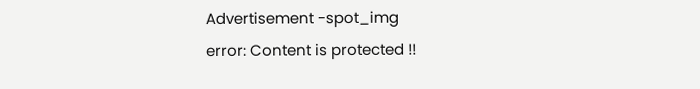Advertisement -spot_img
error: Content is protected !!